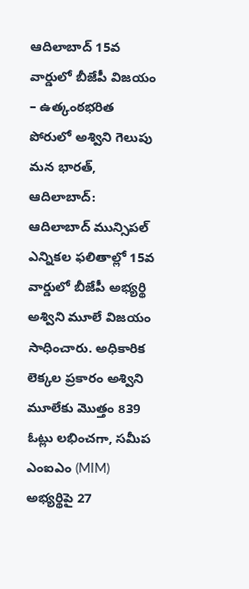ఆదిలాబాద్ 15వ వార్డులో బీజేపీ విజయం – ఉత్కంఠభరిత పోరులో అశ్విని గెలుపు
మన భారత్, ఆదిలాబాద్: ఆదిలాబాద్ మున్సిపల్ ఎన్నికల ఫలితాల్లో 15వ వార్డులో బీజేపీ అభ్యర్థి అశ్విని మూలే విజయం సాధించారు. అధికారిక లెక్కల ప్రకారం అశ్విని మూలేకు మొత్తం 839 ఓట్లు లభించగా, సమీప ఎంఐఎం (MIM) అభ్యర్థిపై 27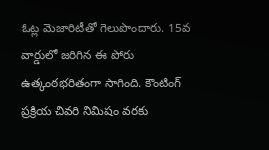ఓట్ల మెజారిటీతో గెలుపొందారు. 15వ వార్డులో జరిగిన ఈ పోరు ఉత్కంఠభరితంగా సాగింది. కౌంటింగ్ ప్రక్రియ చివరి నిమిషం వరకు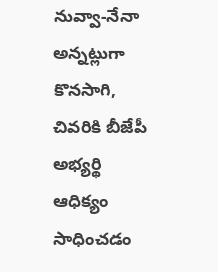నువ్వా-నేనా అన్నట్లుగా కొనసాగి, చివరికి బీజేపీ అభ్యర్థి ఆధిక్యం సాధించడం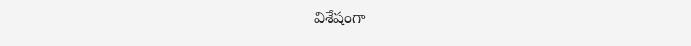విశేషంగా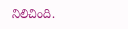నిలిచింది.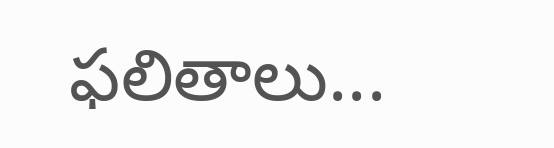ఫలితాలు...